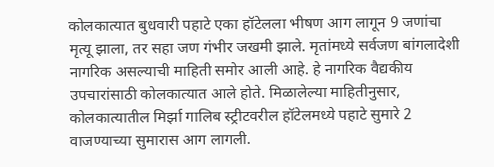कोलकात्यात बुधवारी पहाटे एका हॉटेलला भीषण आग लागून 9 जणांचा मृत्यू झाला, तर सहा जण गंभीर जखमी झाले. मृतांमध्ये सर्वजण बांगलादेशी नागरिक असल्याची माहिती समोर आली आहे. हे नागरिक वैद्यकीय उपचारांसाठी कोलकात्यात आले होते. मिळालेल्या माहितीनुसार, कोलकात्यातील मिर्झा गालिब स्ट्रीटवरील हॉटेलमध्ये पहाटे सुमारे 2 वाजण्याच्या सुमारास आग लागली.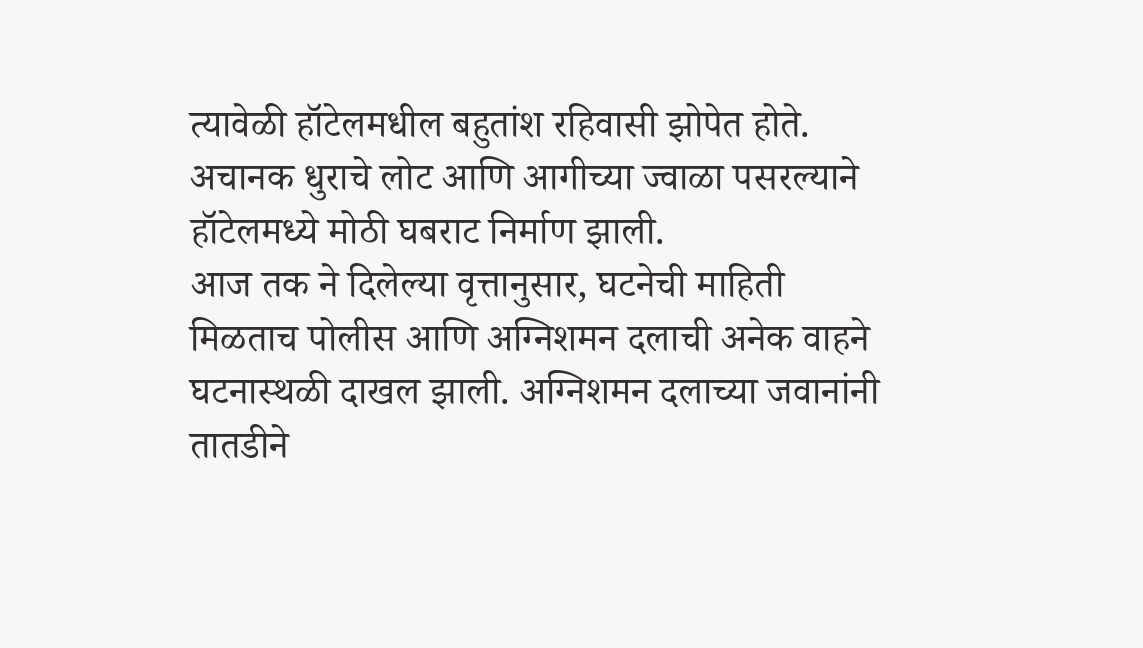त्यावेळी हॉटेलमधील बहुतांश रहिवासी झोपेत होते. अचानक धुराचे लोट आणि आगीच्या ज्वाळा पसरल्याने हॉटेलमध्ये मोठी घबराट निर्माण झाली.
आज तक ने दिलेल्या वृत्तानुसार, घटनेची माहिती मिळताच पोलीस आणि अग्निशमन दलाची अनेक वाहने घटनास्थळी दाखल झाली. अग्निशमन दलाच्या जवानांनी तातडीने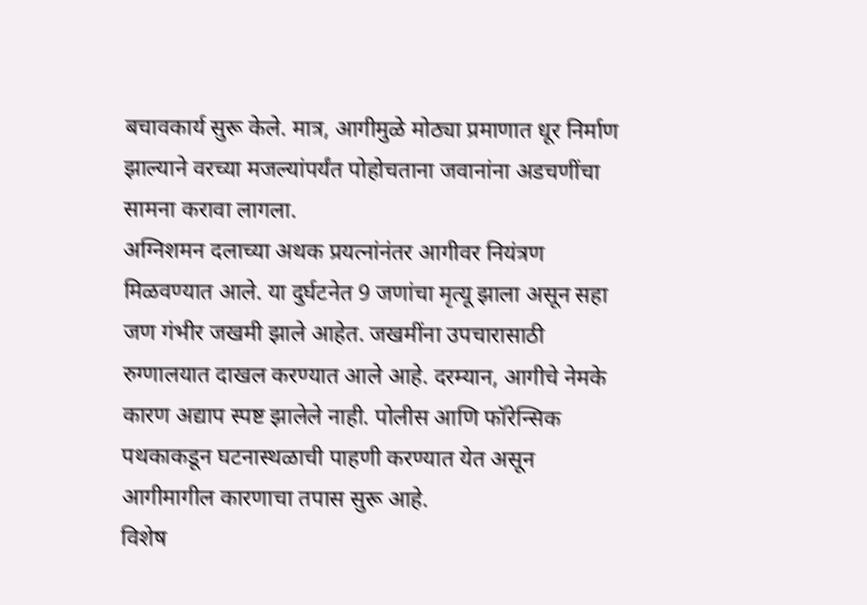बचावकार्य सुरू केले. मात्र, आगीमुळे मोठ्या प्रमाणात धूर निर्माण झाल्याने वरच्या मजल्यांपर्यंत पोहोचताना जवानांना अडचणींचा सामना करावा लागला.
अग्निशमन दलाच्या अथक प्रयत्नांनंतर आगीवर नियंत्रण मिळवण्यात आले. या दुर्घटनेत 9 जणांचा मृत्यू झाला असून सहा जण गंभीर जखमी झाले आहेत. जखमींना उपचारासाठी रुग्णालयात दाखल करण्यात आले आहे. दरम्यान, आगीचे नेमके कारण अद्याप स्पष्ट झालेले नाही. पोलीस आणि फॉरेन्सिक पथकाकडून घटनास्थळाची पाहणी करण्यात येत असून आगीमागील कारणाचा तपास सुरू आहे.
विशेष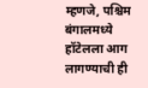म्हणजे, पश्चिम बंगालमध्ये हॉटेलला आग लागण्याची ही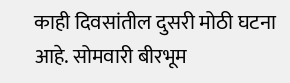काही दिवसांतील दुसरी मोठी घटना आहे. सोमवारी बीरभूम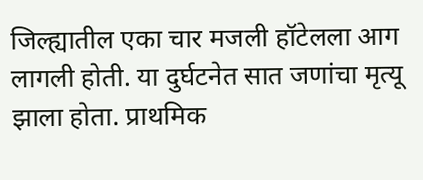जिल्ह्यातील एका चार मजली हॉटेलला आग लागली होती. या दुर्घटनेत सात जणांचा मृत्यू झाला होता. प्राथमिक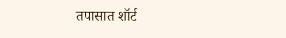तपासात शॉर्ट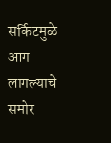सर्किटमुळे आग लागल्याचे समोर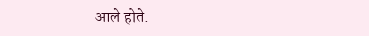आले होते.